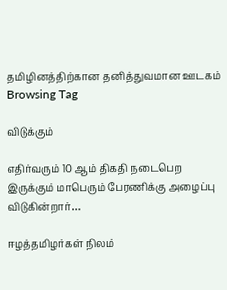தமிழினத்திற்கான தனித்துவமான ஊடகம்
Browsing Tag

விடுக்கும்

எதிர்வரும் 10 ஆம் திகதி நடைபெற இருக்கும் மாபெரும் பேரணிக்கு அழைப்பு விடுகின்றார்…

ஈழத்தமிழர்கள் நிலம்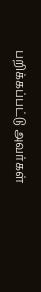பறிக்கப்பட்டு அவர்கள்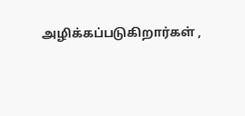அழிக்கப்படுகிறார்கள் ,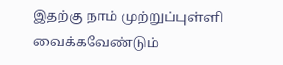இதற்கு நாம் முற்றுப்புள்ளி வைக்கவேண்டும்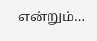என்றும்…